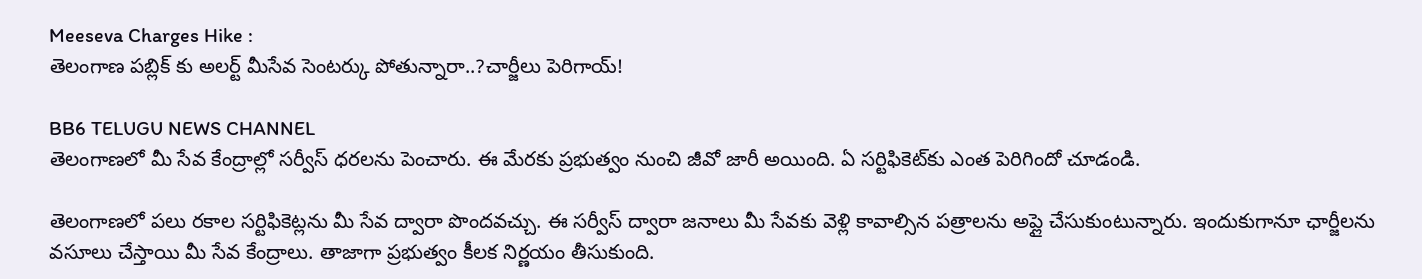Meeseva Charges Hike :
తెలంగాణ పబ్లిక్ కు అలర్ట్ మీసేవ సెంటర్కు పోతున్నారా..?చార్జీలు పెరిగాయ్!

BB6 TELUGU NEWS CHANNEL
తెలంగాణలో మీ సేవ కేంద్రాల్లో సర్వీస్ ధరలను పెంచారు. ఈ మేరకు ప్రభుత్వం నుంచి జీవో జారీ అయింది. ఏ సర్టిఫికెట్‌కు ఎంత పెరిగిందో చూడండి.

తెలంగాణలో పలు రకాల సర్టిఫికెట్లను మీ సేవ ద్వారా పొందవచ్చు. ఈ సర్వీస్ ద్వారా జనాలు మీ సేవకు వెళ్లి కావాల్సిన పత్రాలను అప్లై చేసుకుంటున్నారు. ఇందుకుగానూ ఛార్జీలను వసూలు చేస్తాయి మీ సేవ కేంద్రాలు. తాజాగా ప్రభుత్వం కీలక నిర్ణయం తీసుకుంది.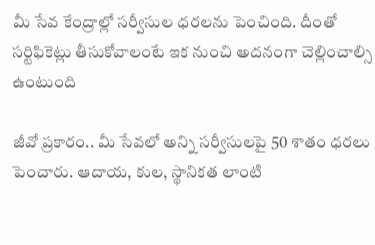మీ సేవ కేంద్రాల్లో సర్వీసుల ధరలను పెంచింది. దీంతో సర్టిఫికెట్లు తీసుకోవాలంటే ఇక నుంచి అదనంగా చెల్లించాల్సి ఉంటుంది

జీవో ప్రకారం.. మీ సేవలో అన్ని సర్వీసులపై 50 శాతం ధరలు పెంచారు. ఆదాయ, కుల, స్థానికత లాంటి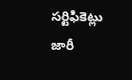సర్టిఫికెట్లు జారీ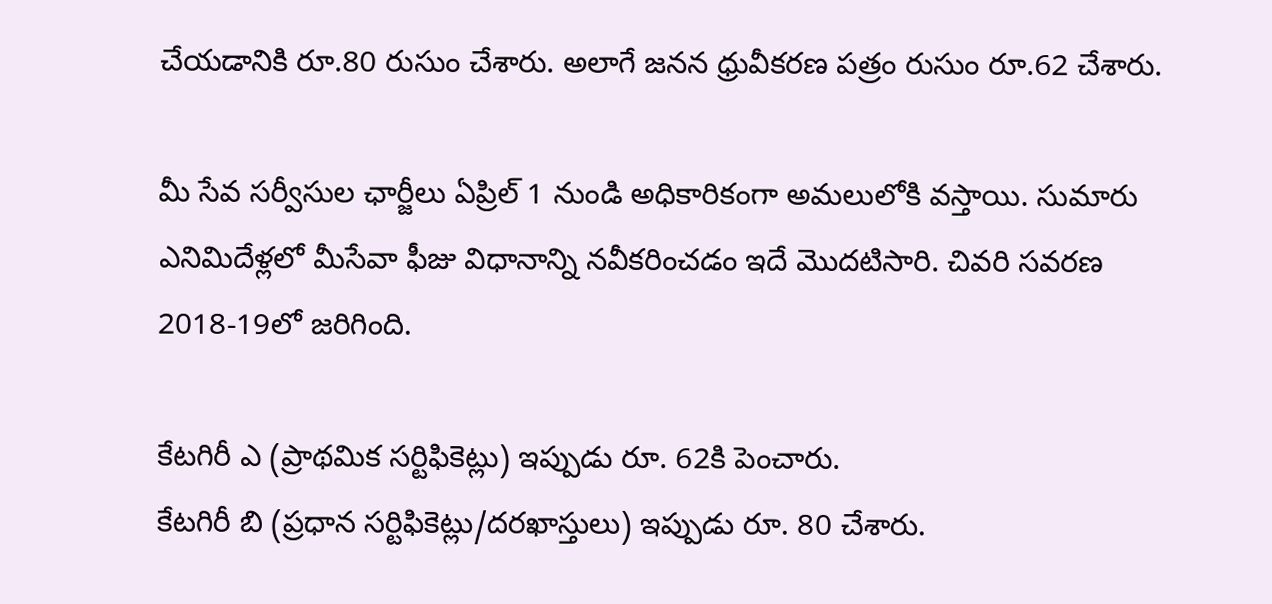చేయడానికి రూ.80 రుసుం చేశారు. అలాగే జనన ధ్రువీకరణ పత్రం రుసుం రూ.62 చేశారు.

మీ సేవ సర్వీసుల ఛార్జీలు ఏప్రిల్ 1 నుండి అధికారికంగా అమలులోకి వస్తాయి. సుమారు ఎనిమిదేళ్లలో మీసేవా ఫీజు విధానాన్ని నవీకరించడం ఇదే మొదటిసారి. చివరి సవరణ 2018-19లో జరిగింది.

కేటగిరీ ఎ (ప్రాథమిక సర్టిఫికెట్లు) ఇప్పుడు రూ. 62కి పెంచారు.
కేటగిరీ బి (ప్రధాన సర్టిఫికెట్లు/దరఖాస్తులు) ఇప్పుడు రూ. 80 చేశారు.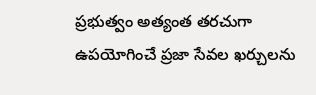ప్రభుత్వం అత్యంత తరచుగా ఉపయోగించే ప్రజా సేవల ఖర్చులను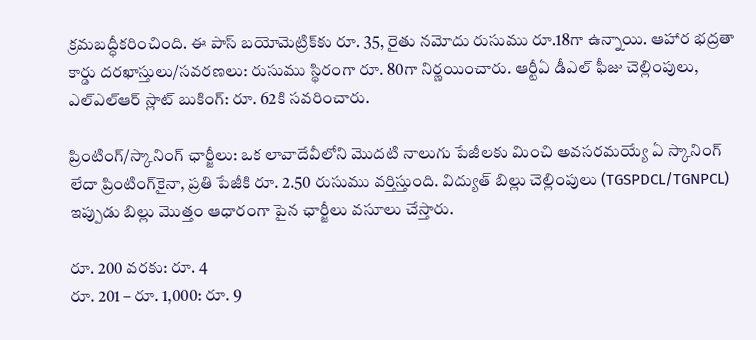క్రమబద్ధీకరించింది. ఈ పాస్ బయోమెట్రిక్‌కు రూ. 35, రైతు నమోదు రుసుము రూ.18గా ఉన్నాయి. ఆహార భద్రతా కార్డు దరఖాస్తులు/సవరణలు: రుసుము స్థిరంగా రూ. 80గా నిర్ణయించారు. ఆర్టీఏ డీఎల్ ఫీజు చెల్లింపులు, ఎల్ఎల్ఆర్ స్లాట్ బుకింగ్: రూ. 62కి సవరించారు.

ప్రింటింగ్/స్కానింగ్ ఛార్జీలు: ఒక లావాదేవీలోని మొదటి నాలుగు పేజీలకు మించి అవసరమయ్యే ఏ స్కానింగ్ లేదా ప్రింటింగ్‌కైనా, ప్రతి పేజీకి రూ. 2.50 రుసుము వర్తిస్తుంది. విద్యుత్ బిల్లు చెల్లింపులు (TGSPDCL/TGNPCL) ఇప్పుడు బిల్లు మొత్తం ఆధారంగా పైన ఛార్జీలు వసూలు చేస్తారు.

రూ. 200 వరకు: రూ. 4
రూ. 201 – రూ. 1,000: రూ. 9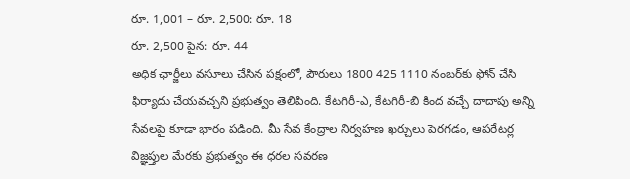రూ. 1,001 – రూ. 2,500: రూ. 18
రూ. 2,500 పైన: రూ. 44
అధిక ఛార్జీలు వసూలు చేసిన పక్షంలో, పౌరులు 1800 425 1110 నంబర్‌కు ఫోన్ చేసి ఫిర్యాదు చేయవచ్చని ప్రభుత్వం తెలిపింది. కేటగిరీ-ఎ, కేటగిరీ-బి కింద వచ్చే దాదాపు అన్ని సేవలపై కూడా భారం పడింది. మీ సేవ కేంద్రాల నిర్వహణ ఖర్చులు పెరగడం, ఆపరేటర్ల విజ్ఞప్తుల మేరకు ప్రభుత్వం ఈ ధరల సవరణ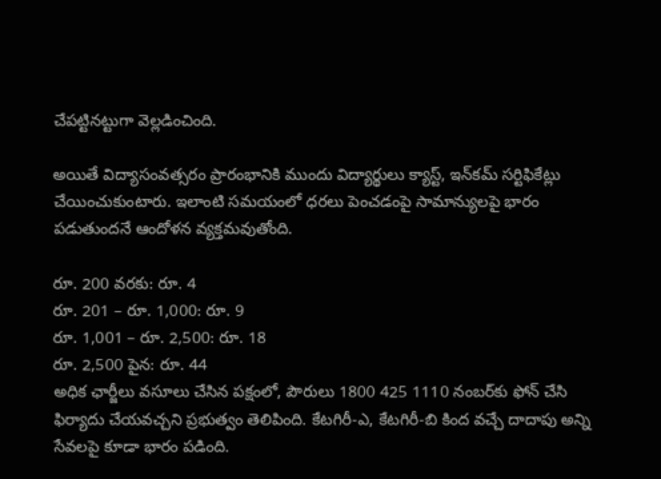చేపట్టినట్టుగా వెల్లడించింది.

అయితే విద్యాసంవత్సరం ప్రారంభానికి ముందు విద్యార్థులు క్యాస్ట్, ఇన్‌‌కమ్ సర్టిఫికేట్లు చేయించుకుంటారు. ఇలాంటి సమయంలో ధరలు పెంచడంపై సామాన్యులపై భారం పడుతుందనే ఆందోళన వ్యక్తమవుతోంది.

రూ. 200 వరకు: రూ. 4
రూ. 201 – రూ. 1,000: రూ. 9
రూ. 1,001 – రూ. 2,500: రూ. 18
రూ. 2,500 పైన: రూ. 44
అధిక ఛార్జీలు వసూలు చేసిన పక్షంలో, పౌరులు 1800 425 1110 నంబర్‌కు ఫోన్ చేసి ఫిర్యాదు చేయవచ్చని ప్రభుత్వం తెలిపింది. కేటగిరీ-ఎ, కేటగిరీ-బి కింద వచ్చే దాదాపు అన్ని సేవలపై కూడా భారం పడింది.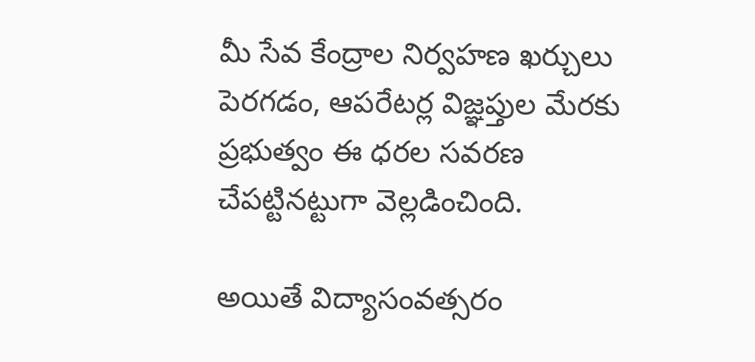మీ సేవ కేంద్రాల నిర్వహణ ఖర్చులు పెరగడం, ఆపరేటర్ల విజ్ఞప్తుల మేరకు ప్రభుత్వం ఈ ధరల సవరణ చేపట్టినట్టుగా వెల్లడించింది.

అయితే విద్యాసంవత్సరం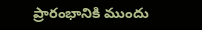ప్రారంభానికి ముందు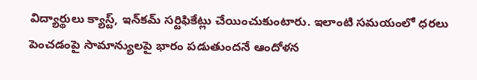విద్యార్థులు క్యాస్ట్, ఇన్‌‌కమ్ సర్టిఫికేట్లు చేయించుకుంటారు. ఇలాంటి సమయంలో ధరలు పెంచడంపై సామాన్యులపై భారం పడుతుందనే ఆందోళన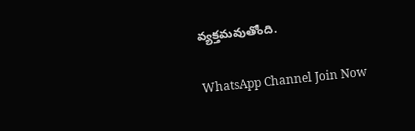వ్యక్తమవుతోంది.

WhatsApp Channel Join Now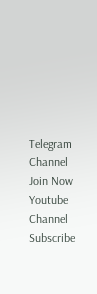Telegram Channel Join Now
Youtube Channel Subscribe